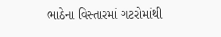ભાઠેના વિસ્તારમાં ગટરોમાંથી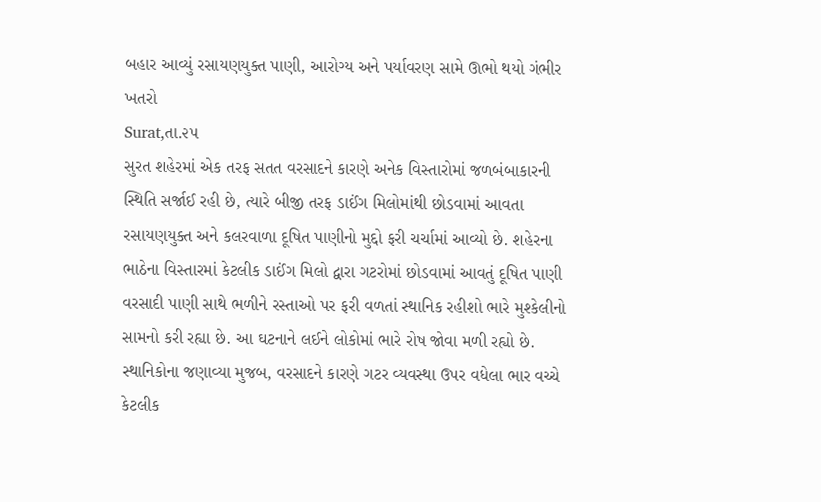બહાર આવ્યું રસાયણયુક્ત પાણી, આરોગ્ય અને પર્યાવરણ સામે ઊભો થયો ગંભીર ખતરો
Surat,તા.૨૫
સુરત શહેરમાં એક તરફ સતત વરસાદને કારણે અનેક વિસ્તારોમાં જળબંબાકારની સ્થિતિ સર્જાઈ રહી છે, ત્યારે બીજી તરફ ડાઈંગ મિલોમાંથી છોડવામાં આવતા રસાયણયુક્ત અને કલરવાળા દૂષિત પાણીનો મુદ્દો ફરી ચર્ચામાં આવ્યો છે. શહેરના ભાઠેના વિસ્તારમાં કેટલીક ડાઈંગ મિલો દ્વારા ગટરોમાં છોડવામાં આવતું દૂષિત પાણી વરસાદી પાણી સાથે ભળીને રસ્તાઓ પર ફરી વળતાં સ્થાનિક રહીશો ભારે મુશ્કેલીનો સામનો કરી રહ્યા છે. આ ઘટનાને લઈને લોકોમાં ભારે રોષ જોવા મળી રહ્યો છે.
સ્થાનિકોના જણાવ્યા મુજબ, વરસાદને કારણે ગટર વ્યવસ્થા ઉપર વધેલા ભાર વચ્ચે કેટલીક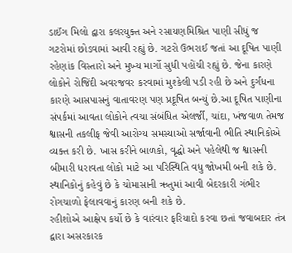ડાઈંગ મિલો દ્વારા કલરયુક્ત અને રસાયણમિશ્રિત પાણી સીધું જ ગટરોમાં છોડવામાં આવી રહ્યું છે. ગટરો ઉભરાઈ જતાં આ દૂષિત પાણી રહેણાંક વિસ્તારો અને મુખ્ય માર્ગો સુધી પહોંચી રહ્યું છે. જેના કારણે લોકોને રોજિંદી અવરજવર કરવામાં મુશ્કેલી પડી રહી છે અને દુર્ગંધના કારણે આસપાસનું વાતાવરણ પણ પ્રદૂષિત બન્યું છે.આ દૂષિત પાણીના સંપર્કમાં આવતા લોકોને ત્વચા સંબંધિત એલર્જી, ચાંદા, ખંજવાળ તેમજ શ્વાસની તકલીફ જેવી આરોગ્ય સમસ્યાઓ સર્જાવાની ભીતિ સ્થાનિકોએ વ્યક્ત કરી છે. ખાસ કરીને બાળકો, વૃદ્ધો અને પહેલેથી જ શ્વાસની બીમારી ધરાવતા લોકો માટે આ પરિસ્થિતિ વધુ જોખમી બની શકે છે. સ્થાનિકોનું કહેવું છે કે ચોમાસાની ઋતુમાં આવી બેદરકારી ગંભીર રોગચાળો ફેલાવવાનું કારણ બની શકે છે.
રહીશોએ આક્ષેપ કર્યો છે કે વારંવાર ફરિયાદો કરવા છતાં જવાબદાર તંત્ર દ્વારા અસરકારક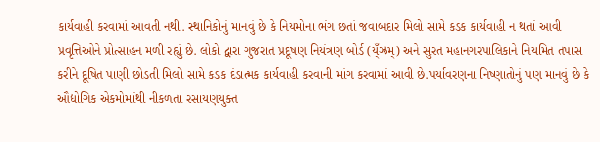કાર્યવાહી કરવામાં આવતી નથી. સ્થાનિકોનું માનવું છે કે નિયમોના ભંગ છતાં જવાબદાર મિલો સામે કડક કાર્યવાહી ન થતાં આવી પ્રવૃત્તિઓને પ્રોત્સાહન મળી રહ્યું છે. લોકો દ્વારા ગુજરાત પ્રદૂષણ નિયંત્રણ બોર્ડ (ય્ઁઝ્રમ્) અને સુરત મહાનગરપાલિકાને નિયમિત તપાસ કરીને દૂષિત પાણી છોડતી મિલો સામે કડક દંડાત્મક કાર્યવાહી કરવાની માંગ કરવામાં આવી છે.પર્યાવરણના નિષ્ણાતોનું પણ માનવું છે કે ઔદ્યોગિક એકમોમાંથી નીકળતા રસાયણયુક્ત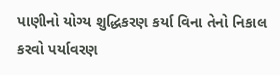પાણીનો યોગ્ય શુદ્ધિકરણ કર્યા વિના તેનો નિકાલ કરવો પર્યાવરણ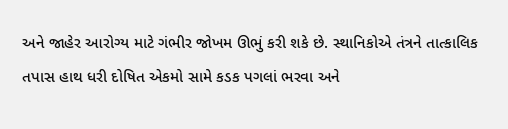અને જાહેર આરોગ્ય માટે ગંભીર જોખમ ઊભું કરી શકે છે. સ્થાનિકોએ તંત્રને તાત્કાલિક તપાસ હાથ ધરી દોષિત એકમો સામે કડક પગલાં ભરવા અને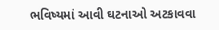ભવિષ્યમાં આવી ઘટનાઓ અટકાવવા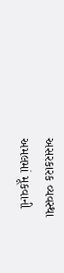અસરકારક વ્યવસ્થા અમલમાં મૂકવાની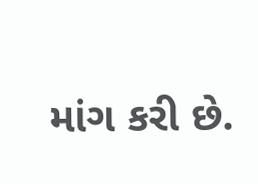માંગ કરી છે.